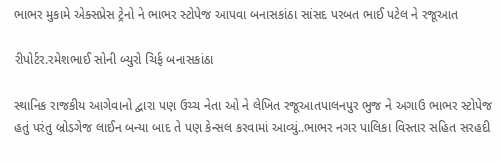ભાભર મુકામે એક્સપ્રેસ ટ્રેનો ને ભાભર સ્ટોપેજ આપવા બનાસકાંઠા સાંસદ પરબત ભાઈ પટેલ ને રજૂઆત

રીપોર્ટર.રમેશભાઈ સોની બ્યુરો ચિર્ફ બનાસકાંઠા

સ્થાનિક રાજકીય આગેવાનો દ્વારા પણ ઉચ્ચ નેતા ઓ ને લેખિત રજૂઆતપાલનપુર ભુજ ને અગાઉ ભાભર સ્ટોપેજ હતું પરંતુ બ્રોડગેજ લાઈન બન્યા બાદ તે પણ કેન્સલ કરવામાં આવ્યું..ભાભર નગર પાલિકા વિસ્તાર સહિત સરહદી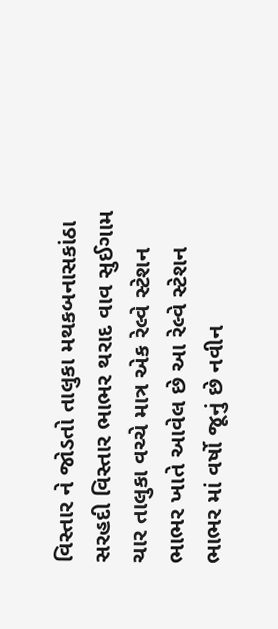વિસ્તાર ને જોડતો તાલુકા મથકબનાસકાંઠા સરહદી વિસ્તાર ભાભર થરાદ વાવ સુઈગામ ચાર તાલુકા વચ્ચે માત્ર એક રેલ્વે સ્ટેશન ભાભર ખાતે આવેલ છે આ રેલ્વે સ્ટેશન ભાભર માં વર્ષો જૂનું છે નવીન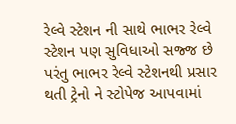રેલ્વે સ્ટેશન ની સાથે ભાભર રેલ્વે સ્ટેશન પણ સુવિધાઓ સજ્જ છે પરંતુ ભાભર રેલ્વે સ્ટેશનથી પ્રસાર થતી ટ્રેનો ને સ્ટોપેજ આપવામાં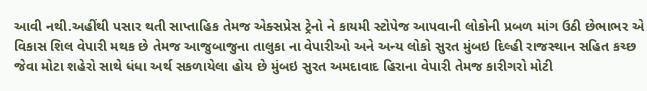આવી નથી.અહીંથી પસાર થતી સાપ્તાહિક તેમજ એક્સપ્રેસ ટ્રેનો ને કાયમી સ્ટોપેજ આપવાની લોકોની પ્રબળ માંગ ઉઠી છેભાભર એ વિકાસ શિલ વેપારી મથક છે તેમજ આજુબાજુના તાલુકા ના વેપારીઓ અને અન્ય લોકો સુરત મુંબઇ દિલ્હી રાજસ્થાન સહિત કચ્છ જેવા મોટા શહેરો સાથે ધંધા અર્થ સકળાયેલા હોય છે મુંબઇ સુરત અમદાવાદ હિરાના વેપારી તેમજ કારીગરો મોટી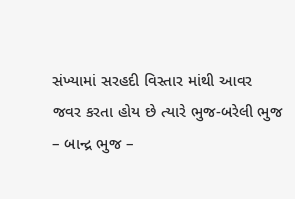સંખ્યામાં સરહદી વિસ્તાર માંથી આવર જવર કરતા હોય છે ત્યારે ભુજ-બરેલી ભુજ – બાન્દ્ર ભુજ –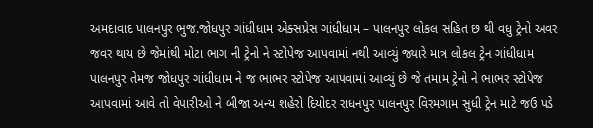અમદાવાદ પાલનપુર ભુજ.જોધપુર ગાંધીધામ એક્સપ્રેસ ગાંધીધામ – પાલનપુર લોકલ સહિત છ થી વધુ ટ્રેનો અવર જવર થાય છે જેમાંથી મોટા ભાગ ની ટ્રેનો ને સ્ટોપેજ આપવામાં નથી આવ્યું જ્યારે માત્ર લોકલ ટ્રેન ગાંધીધામ પાલનપુર તેમજ જોધપુર ગાંધીધામ ને જ ભાભર સ્ટોપેજ આપવામાં આવ્યું છે જે તમામ ટ્રેનો ને ભાભર સ્ટોપેજ આપવામાં આવે તો વેપારીઓ ને બીજા અન્ય શહેરો દિયોદર રાધનપુર પાલનપુર વિરમગામ સુધી ટ્રેન માટે જઉ પડે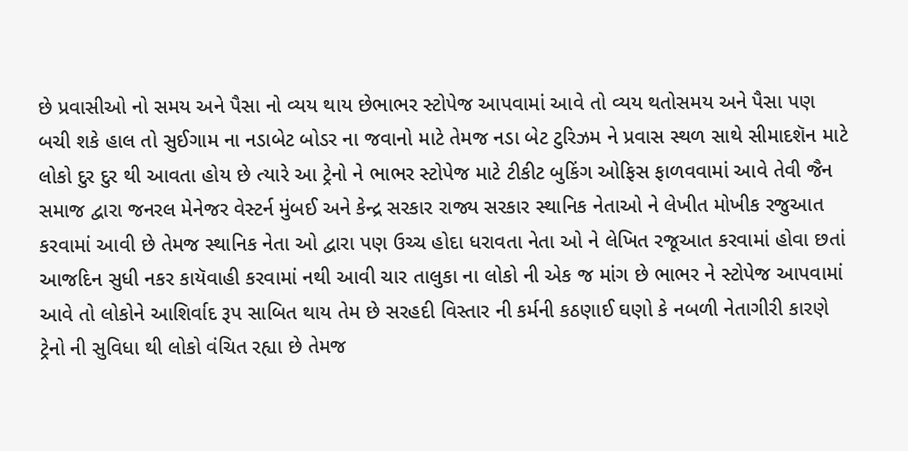છે પ્રવાસીઓ નો સમય અને પૈસા નો વ્યય થાય છેભાભર સ્ટોપેજ આપવામાં આવે તો વ્યય થતોસમય અને પૈસા પણ બચી શકે હાલ તો સુઈગામ ના નડાબેટ બોડર ના જવાનો માટે તેમજ નડા બેટ ટુરિઝમ ને પ્રવાસ સ્થળ સાથે સીમાદશૅન માટે લોકો દુર દુર થી આવતા હોય છે ત્યારે આ ટ્રેનો ને ભાભર સ્ટોપેજ માટે ટીકીટ બુકિંગ ઓફિસ ફાળવવામાં આવે તેવી જૈન સમાજ દ્વારા જનરલ મેનેજર વેસ્ટર્ન મુંબઈ અને કેન્દ્ર સરકાર રાજ્ય સરકાર સ્થાનિક નેતાઓ ને લેખીત મોખીક રજુઆત કરવામાં આવી છે તેમજ સ્થાનિક નેતા ઓ દ્વારા પણ ઉચ્ચ હોદા ધરાવતા નેતા ઓ ને લેખિત રજૂઆત કરવામાં હોવા છતાં આજદિન સુધી નકર કાયૅવાહી કરવામાં નથી આવી ચાર તાલુકા ના લોકો ની એક જ માંગ છે ભાભર ને સ્ટોપેજ આપવામાં આવે તો લોકોને આશિર્વાદ રૂપ સાબિત થાય તેમ છે સરહદી વિસ્તાર ની કર્મની કઠણાઈ ઘણો કે નબળી નેતાગીરી કારણે ટ્રેનો ની સુવિધા થી લોકો વંચિત રહ્યા છે તેમજ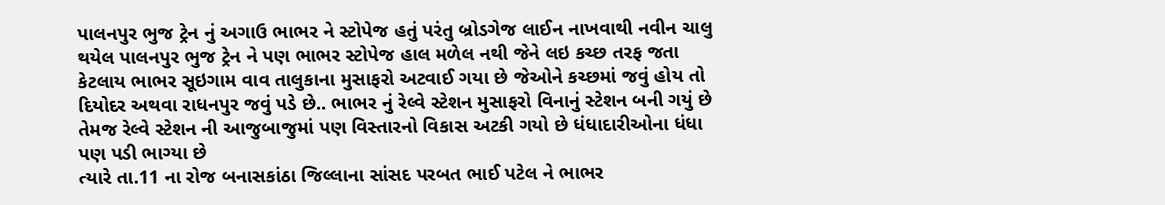પાલનપુર ભુજ ટ્રેન નું અગાઉ ભાભર ને સ્ટોપેજ હતું પરંતુ બ્રોડગેજ લાઈન નાખવાથી નવીન ચાલુ થયેલ પાલનપુર ભુજ ટ્રેન ને પણ ભાભર સ્ટોપેજ હાલ મળેલ નથી જેને લઇ કચ્છ તરફ જતા કેટલાય ભાભર સૂઇગામ વાવ તાલુકાના મુસાફરો અટવાઈ ગયા છે જેઓને કચ્છમાં જવું હોય તો દિયોદર અથવા રાધનપુર જવું પડે છે.. ભાભર નું રેલ્વે સ્ટેશન મુસાફરો વિનાનું સ્ટેશન બની ગયું છે તેમજ રેલ્વે સ્ટેશન ની આજુબાજુમાં પણ વિસ્તારનો વિકાસ અટકી ગયો છે ધંધાદારીઓના ધંધા પણ પડી ભાગ્યા છે
ત્યારે તા.11 ના રોજ બનાસકાંઠા જિલ્લાના સાંસદ પરબત ભાઈ પટેલ ને ભાભર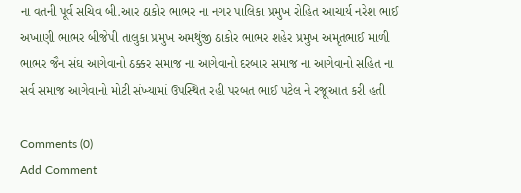ના વતની પૂર્વ સચિવ બી.આર ઠાકોર ભાભર ના નગર પાલિકા પ્રમુખ રોહિત આચાર્ય નરેશ ભાઈ અખાણી ભાભર બીજેપી તાલુકા પ્રમુખ અમથુંજી ઠાકોર ભાભર શહેર પ્રમુખ અમૃતભાઈ માળી ભાભર જૈન સંઘ આગેવાનો ઠક્કર સમાજ ના આગેવાનો દરબાર સમાજ ના આગેવાનો સહિત ના સર્વ સમાજ આગેવાનો મોટી સંખ્યામાં ઉપસ્થિત રહી પરબત ભાઈ પટેલ ને રજૂઆત કરી હતી

Comments (0)
Add Comment